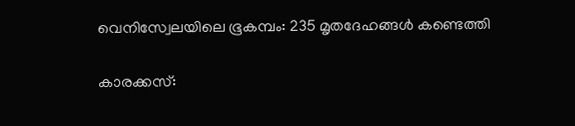വെനിസ്വേലയിലെ ഭൂകമ്പം: 235 മൃതദേഹങ്ങൾ കണ്ടെത്തി

കാരക്കസ്: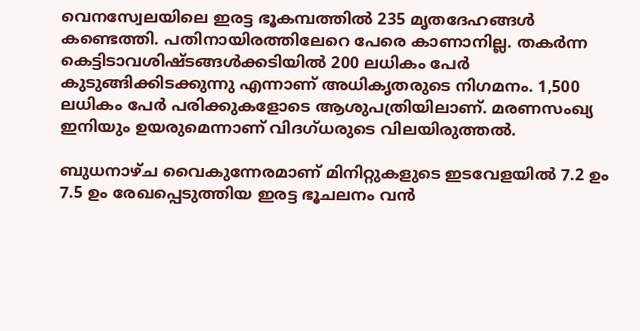വെനസ്വേലയിലെ ഇരട്ട ഭൂകമ്പത്തിൽ 235 മൃതദേഹങ്ങൾ കണ്ടെത്തി. പതിനായിരത്തിലേറെ പേരെ കാണാനില്ല. തകർന്ന കെട്ടിടാവശിഷ്ടങ്ങൾക്കടിയിൽ 200 ലധികം പേർ കുടുങ്ങിക്കിടക്കുന്നു എന്നാണ് അധികൃതരുടെ നിഗമനം. 1,500 ലധികം പേർ പരിക്കുകളോടെ ആശുപത്രിയിലാണ്. മരണസംഖ്യ ഇനിയും ഉയരുമെന്നാണ് വിദഗ്ധരുടെ വിലയിരുത്തൽ.

ബുധനാഴ്ച വൈകുന്നേരമാണ് മിനിറ്റുകളുടെ ഇടവേളയിൽ 7.2 ഉം 7.5 ഉം രേഖപ്പെടുത്തിയ ഇരട്ട ഭൂചലനം വൻ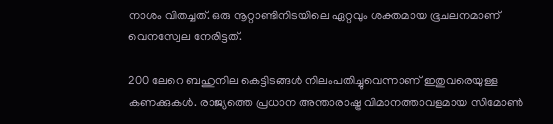നാശം വിതച്ചത്. ഒരു നൂറ്റാണ്ടിനിടയിലെ ഏറ്റവും ശക്തമായ ഭൂചലനമാണ് വെനസ്വേല നേരിട്ടത്.

200 ലേറെ ബഹുനില കെട്ടിടങ്ങൾ നിലംപതിച്ചുവെന്നാണ് ഇതുവരെയുള്ള കണക്കുകൾ. രാജ്യത്തെ പ്രധാന അന്താരാഷ്ട്ര വിമാനത്താവളമായ സിമോൺ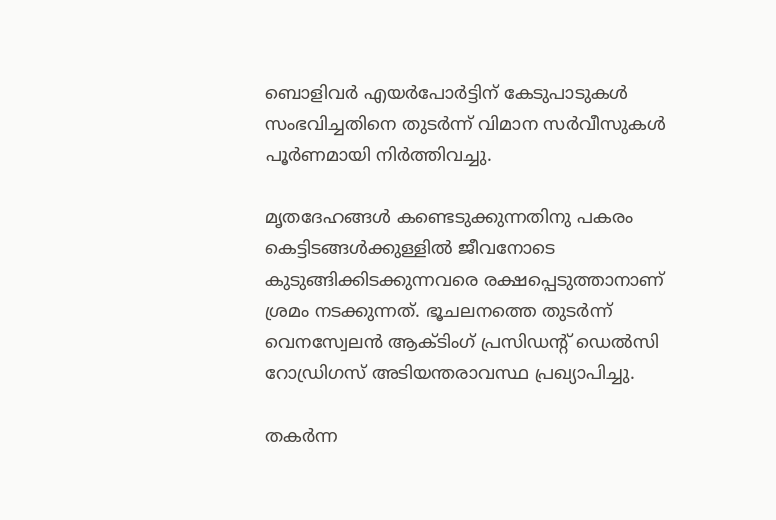ബൊളിവർ എയർപോർട്ടിന് കേടുപാടുകൾ സംഭവിച്ചതിനെ തുടർന്ന് വിമാന സർവീസുകൾ പൂർണമായി നിർത്തിവച്ചു.

മൃതദേഹങ്ങൾ കണ്ടെടുക്കുന്നതിനു പകരം കെട്ടിടങ്ങൾക്കുള്ളിൽ ജീവനോടെ കുടുങ്ങിക്കിടക്കുന്നവരെ രക്ഷപ്പെടുത്താനാണ് ശ്രമം നടക്കുന്നത്. ഭൂചലനത്തെ തുടർന്ന് വെനസ്വേലൻ ആക്ടിംഗ് പ്രസിഡന്‍റ് ഡെൽസി റോഡ്രിഗസ് അടിയന്തരാവസ്ഥ പ്രഖ്യാപിച്ചു.

തകർന്ന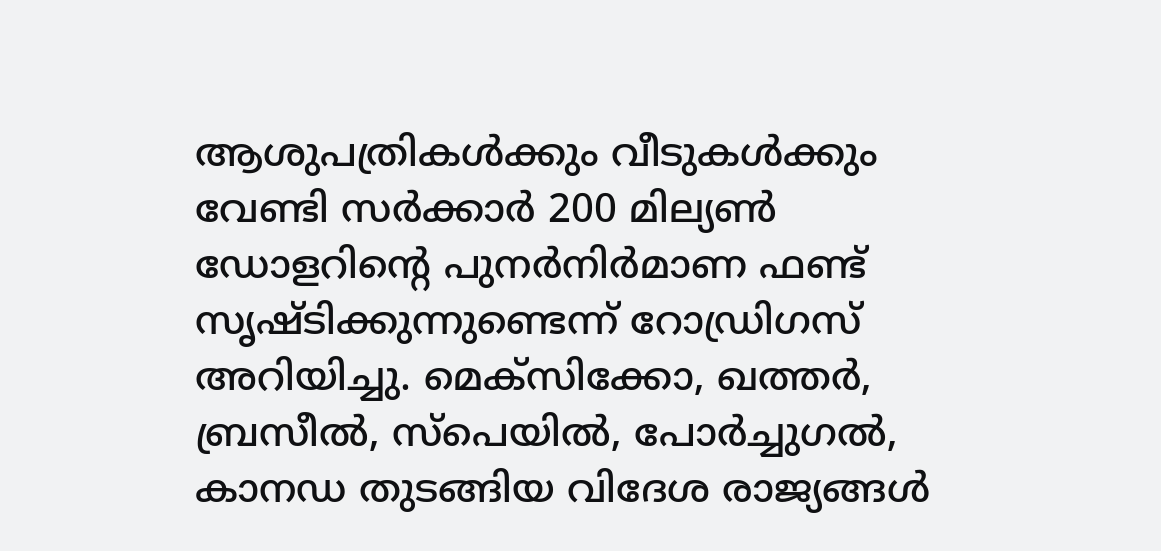ആശുപത്രികൾക്കും വീടുകൾക്കും വേണ്ടി സർക്കാർ 200 മില്യൺ ഡോളറിന്‍റെ പുനർനിർമാണ ഫണ്ട് സൃഷ്ടിക്കുന്നുണ്ടെന്ന് റോഡ്രിഗസ് അറിയിച്ചു. മെക്സിക്കോ, ഖത്തർ, ബ്രസീൽ, സ്പെയിൽ, പോർച്ചുഗൽ, കാനഡ തുടങ്ങിയ വിദേശ രാജ്യങ്ങൾ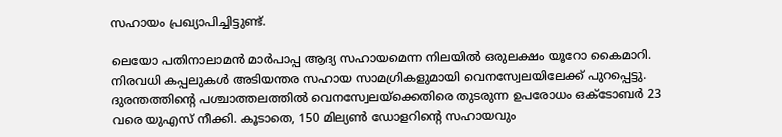സഹായം പ്രഖ്യാപിച്ചിട്ടുണ്ട്.

ലെയോ പതിനാലാമൻ മാർപാപ്പ ആദ്യ സഹായമെന്ന നിലയിൽ ഒരുലക്ഷം യൂറോ കൈമാറി. നിരവധി കപ്പലുകൾ അടിയന്തര സഹായ സാമഗ്രികളുമായി വെനസ്വേലയിലേക്ക് പുറപ്പെട്ടു. ദുരന്തത്തിന്‍റെ പശ്ചാത്തലത്തിൽ വെനസ്വേലയ്ക്കെതിരെ തുടരുന്ന ഉപരോധം ഒക്ടോബർ 23 വരെ യുഎസ് നീക്കി. കൂടാതെ, 150 മില്യൺ ഡോളറിന്‍റെ സഹായവും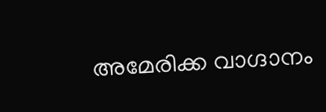അമേരിക്ക വാഗ്ദാനം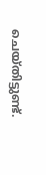ചെയ്തിട്ടുണ്ട്.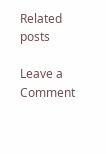Related posts

Leave a Comment